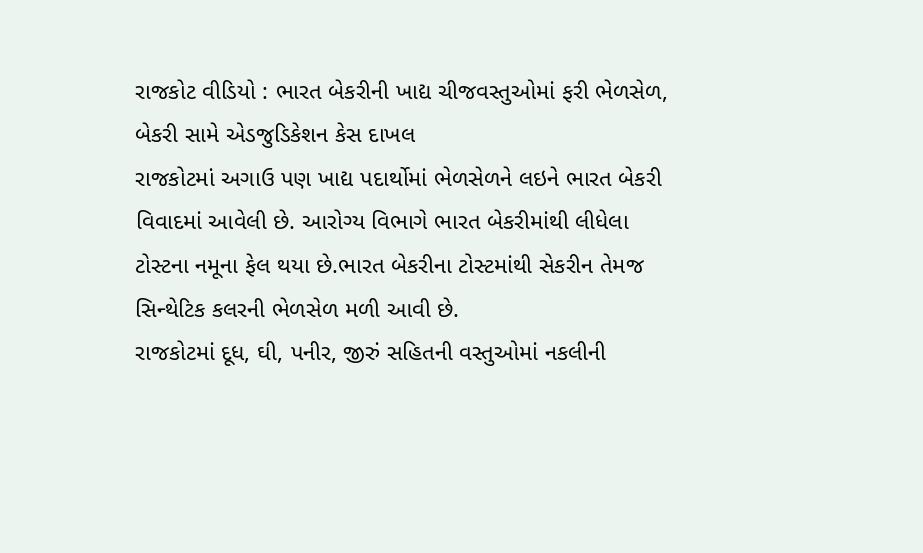રાજકોટ વીડિયો : ભારત બેકરીની ખાદ્ય ચીજવસ્તુઓમાં ફરી ભેળસેળ, બેકરી સામે એડજુડિકેશન કેસ દાખલ
રાજકોટમાં અગાઉ પણ ખાદ્ય પદાર્થોમાં ભેળસેળને લઇને ભારત બેકરી વિવાદમાં આવેલી છે. આરોગ્ય વિભાગે ભારત બેકરીમાંથી લીધેલા ટોસ્ટના નમૂના ફેલ થયા છે.ભારત બેકરીના ટોસ્ટમાંથી સેકરીન તેમજ સિન્થેટિક કલરની ભેળસેળ મળી આવી છે.
રાજકોટમાં દૂધ, ઘી, પનીર, જીરું સહિતની વસ્તુઓમાં નકલીની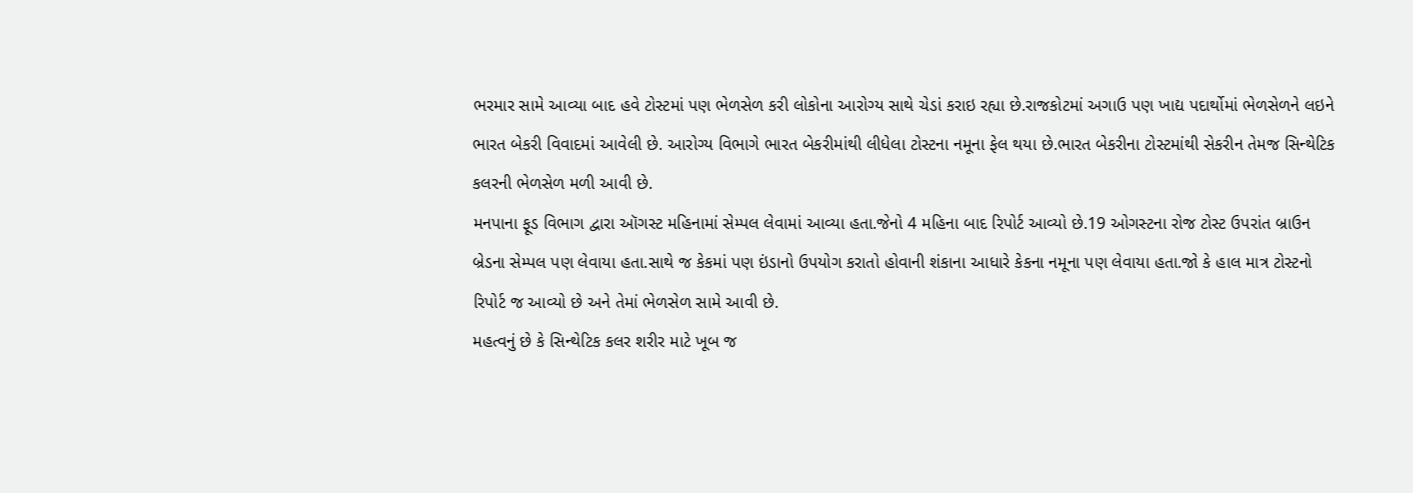ભરમાર સામે આવ્યા બાદ હવે ટોસ્ટમાં પણ ભેળસેળ કરી લોકોના આરોગ્ય સાથે ચેડાં કરાઇ રહ્યા છે.રાજકોટમાં અગાઉ પણ ખાદ્ય પદાર્થોમાં ભેળસેળને લઇને ભારત બેકરી વિવાદમાં આવેલી છે. આરોગ્ય વિભાગે ભારત બેકરીમાંથી લીધેલા ટોસ્ટના નમૂના ફેલ થયા છે.ભારત બેકરીના ટોસ્ટમાંથી સેકરીન તેમજ સિન્થેટિક કલરની ભેળસેળ મળી આવી છે.
મનપાના ફૂડ વિભાગ દ્વારા ઑગસ્ટ મહિનામાં સેમ્પલ લેવામાં આવ્યા હતા.જેનો 4 મહિના બાદ રિપોર્ટ આવ્યો છે.19 ઓગસ્ટના રોજ ટોસ્ટ ઉપરાંત બ્રાઉન બ્રેડના સેમ્પલ પણ લેવાયા હતા.સાથે જ કેકમાં પણ ઇંડાનો ઉપયોગ કરાતો હોવાની શંકાના આધારે કેકના નમૂના પણ લેવાયા હતા.જો કે હાલ માત્ર ટોસ્ટનો રિપોર્ટ જ આવ્યો છે અને તેમાં ભેળસેળ સામે આવી છે.
મહત્વનું છે કે સિન્થેટિક કલર શરીર માટે ખૂબ જ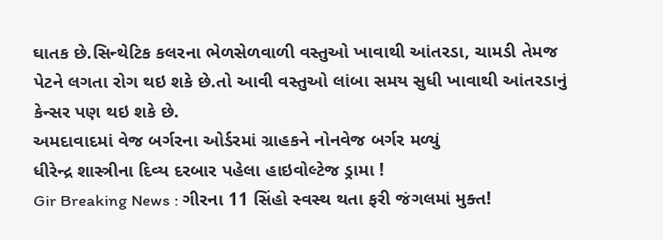ઘાતક છે.સિન્થેટિક કલરના ભેળસેળવાળી વસ્તુઓ ખાવાથી આંતરડા, ચામડી તેમજ પેટને લગતા રોગ થઇ શકે છે.તો આવી વસ્તુઓ લાંબા સમય સુધી ખાવાથી આંતરડાનું કેન્સર પણ થઇ શકે છે.
અમદાવાદમાં વેજ બર્ગરના ઓર્ડરમાં ગ્રાહકને નોનવેજ બર્ગર મળ્યું
ધીરેન્દ્ર શાસ્ત્રીના દિવ્ય દરબાર પહેલા હાઇવોલ્ટેજ ડ્રામા !
Gir Breaking News : ગીરના 11 સિંહો સ્વસ્થ થતા ફરી જંગલમાં મુક્ત!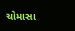ચોમાસા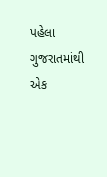પહેલા ગુજરાતમાંથી એક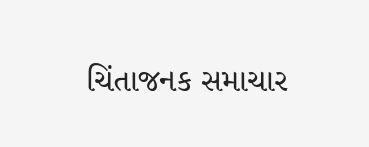ચિંતાજનક સમાચાર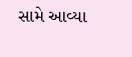સામે આવ્યા